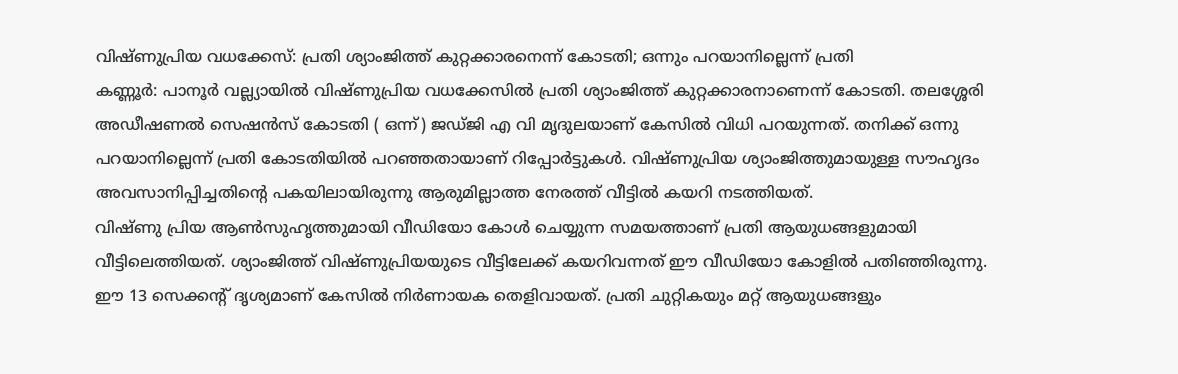വിഷ്ണുപ്രിയ വധക്കേസ്: പ്രതി ശ്യാംജിത്ത് കുറ്റക്കാരനെന്ന് കോടതി; ഒന്നും പറയാനില്ലെന്ന് പ്രതി
കണ്ണൂർ: പാനൂർ വല്ല്യായിൽ വിഷ്ണുപ്രിയ വധക്കേസിൽ പ്രതി ശ്യാംജിത്ത് കുറ്റക്കാരനാണെന്ന് കോടതി. തലശ്ശേരി അഡീഷണൽ സെഷൻസ് കോടതി ( ഒന്ന്) ജഡ്ജി എ വി മൃദുലയാണ് കേസിൽ വിധി പറയുന്നത്. തനിക്ക് ഒന്നു പറയാനില്ലെന്ന് പ്രതി കോടതിയിൽ പറഞ്ഞതായാണ് റിപ്പോർട്ടുകൾ. വിഷ്ണുപ്രിയ ശ്യാംജിത്തുമായുള്ള സൗഹൃദം അവസാനിപ്പിച്ചതിന്റെ പകയിലായിരുന്നു ആരുമില്ലാത്ത നേരത്ത് വീട്ടിൽ കയറി നടത്തിയത്.
വിഷ്ണു പ്രിയ ആൺസുഹൃത്തുമായി വീഡിയോ കോൾ ചെയ്യുന്ന സമയത്താണ് പ്രതി ആയുധങ്ങളുമായി വീട്ടിലെത്തിയത്. ശ്യാംജിത്ത് വിഷ്ണുപ്രിയയുടെ വീട്ടിലേക്ക് കയറിവന്നത് ഈ വീഡിയോ കോളിൽ പതിഞ്ഞിരുന്നു. ഈ 13 സെക്കന്റ് ദൃശ്യമാണ് കേസിൽ നിർണായക തെളിവായത്. പ്രതി ചുറ്റികയും മറ്റ് ആയുധങ്ങളും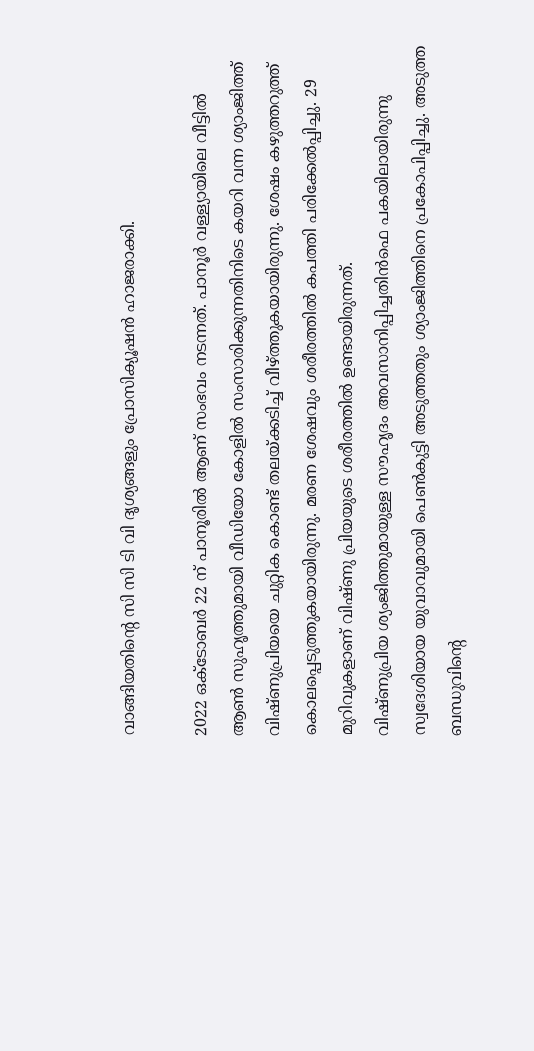വാങ്ങിയതിന്റെ സി സി ടി വി ദൃശ്യങ്ങളും പ്രോസിക്യൂഷൻ ഹാജരാക്കി.

2022 ഒക്ടോബർ 22 ന് പാനൂരിൽ ആണ് സംഭവം നടന്നത്. പാനൂർ വള്ള്യായിലെ വീട്ടിൽ ആൺ സുഹൃത്തുമായി വീഡിയോ കോളിൽ സംസാരിക്കുന്നതിനിടെ കയറി വന്ന ശ്യാംജിത്ത് വിഷ്ണുപ്രിയയെ ചുറ്റിക കൊണ്ട് തലയ്ക്കടിച്ച് വീഴ്ത്തുകയായിരുന്നു. ശേഷം കഴുത്തറുത്ത് കൊലപ്പെടുത്തുകയായിരുന്നു. മരണ ശേഷവും ശരീരത്തിൽ കപത്തി പരിക്കേൽപ്പിച്ചു. 29 മുറിവുകളാണ് വിഷ്ണു പ്രിയയുടെ ശരീരത്തിൽ ഉണ്ടായിരുന്നത്.
വിഷ്ണുപ്രിയ ശ്യംജിത്തുമായുള്ള സൗഹൃദം അവസാനിപ്പിച്ചതിൻഫെ പകയിലായിരുന്നു സ്വദേശിയായ യുവാവുമായി പെൺകുട്ടി അടുത്തതും ശ്യാംജിത്തിനെ പ്രകോപിപ്പിച്ചു. അടുത്ത ബന്ധുവിന്റെ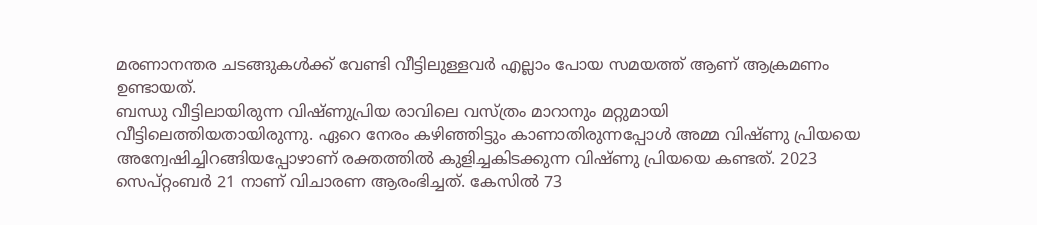മരണാനന്തര ചടങ്ങുകൾക്ക് വേണ്ടി വീട്ടിലുള്ളവർ എല്ലാം പോയ സമയത്ത് ആണ് ആക്രമണം ഉണ്ടായത്.
ബന്ധു വീട്ടിലായിരുന്ന വിഷ്ണുപ്രിയ രാവിലെ വസ്ത്രം മാറാനും മറ്റുമായി വീട്ടിലെത്തിയതായിരുന്നു. ഏറെ നേരം കഴിഞ്ഞിട്ടും കാണാതിരുന്നപ്പോൾ അമ്മ വിഷ്ണു പ്രിയയെ അന്വേഷിച്ചിറങ്ങിയപ്പോഴാണ് രക്തത്തിൽ കുളിച്ചകിടക്കുന്ന വിഷ്ണു പ്രിയയെ കണ്ടത്. 2023 സെപ്റ്റംബർ 21 നാണ് വിചാരണ ആരംഭിച്ചത്. കേസിൽ 73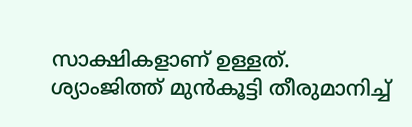സാക്ഷികളാണ് ഉള്ളത്.
ശ്യാംജിത്ത് മുൻകൂട്ടി തീരുമാനിച്ച്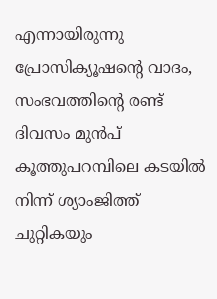എന്നായിരുന്നു പ്രോസിക്യൂഷന്റെ വാദം, സംഭവത്തിന്റെ രണ്ട് ദിവസം മുൻപ് കൂത്തുപറമ്പിലെ കടയിൽ നിന്ന് ശ്യാംജിത്ത് ചുറ്റികയും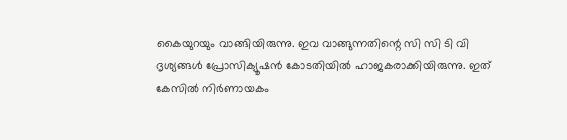കൈയുറയും വാങ്ങിയിരുന്നു. ഇവ വാങ്ങുന്നതിന്റെ സി സി ടി വി ദൃശ്യങ്ങൾ പ്രോസിക്യൂഷൻ കോടതിയിൽ ഹാജകരാക്കിയിരുന്നു. ഇത് കേസിൽ നിർണായകം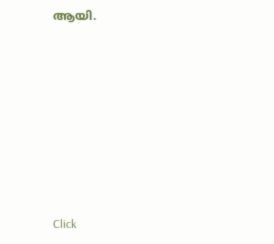ആയി.












Click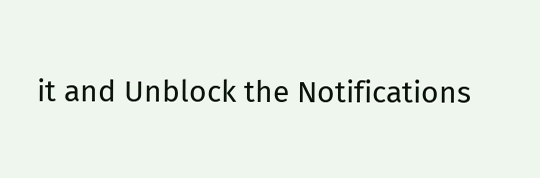it and Unblock the Notifications